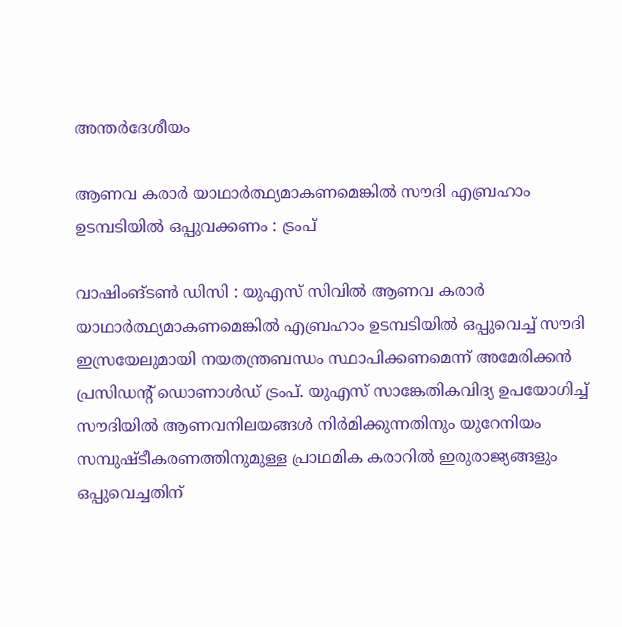അന്തർദേശീയം

ആണവ കരാർ യാഥാർത്ഥ്യമാകണമെങ്കിൽ സൗദി എബ്രഹാം ഉടമ്പടിയിൽ ഒപ്പുവക്കണം : ട്രംപ്

വാഷിംങ്ടൺ ഡിസി : യുഎസ് സിവിൽ ആണവ കരാർ യാഥാർത്ഥ്യമാകണമെങ്കിൽ എബ്രഹാം ഉടമ്പടിയിൽ ഒപ്പുവെച്ച് സൗദി ഇസ്രയേലുമായി നയതന്ത്രബന്ധം സ്ഥാപിക്കണമെന്ന് അമേരിക്കൻ പ്രസിഡന്റ് ഡൊണാൾഡ് ട്രംപ്. യുഎസ് സാങ്കേതികവിദ്യ ഉപയോഗിച്ച് സൗദിയിൽ ആണവനിലയങ്ങൾ നിർമിക്കുന്നതിനും യുറേനിയം സമ്പുഷ്ടീകരണത്തിനുമുള്ള പ്രാഥമിക കരാറിൽ ഇരുരാജ്യങ്ങളും ഒപ്പുവെച്ചതിന്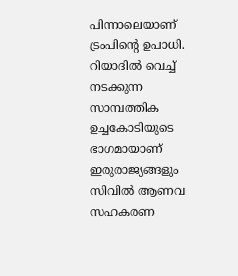പിന്നാലെയാണ് ട്രംപിന്റെ ഉപാധി. റിയാദിൽ വെച്ച് നടക്കുന്ന സാമ്പത്തിക ഉച്ചകോടിയുടെ ഭാഗമായാണ് ഇരുരാജ്യങ്ങളും സിവിൽ ആണവ സഹകരണ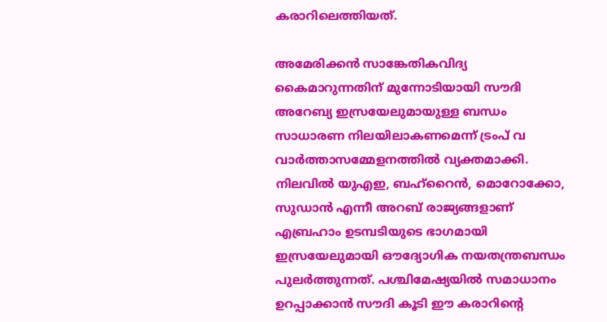കരാറിലെത്തിയത്.

അമേരിക്കൻ സാങ്കേതികവിദ്യ കൈമാറുന്നതിന് മുന്നോടിയായി സൗദി അറേബ്യ ഇസ്രയേലുമായുള്ള ബന്ധം സാധാരണ നിലയിലാകണമെന്ന് ട്രംപ് വ വാർത്താസമ്മേളനത്തിൽ വ്യക്തമാക്കി. നിലവിൽ യുഎഇ, ബഹ്‌റൈൻ, മൊറോക്കോ, സുഡാൻ എന്നീ അറബ് രാജ്യങ്ങളാണ് എബ്രഹാം ഉടമ്പടിയുടെ ഭാഗമായി ഇസ്രയേലുമായി ഔദ്യോഗിക നയതന്ത്രബന്ധം പുലർത്തുന്നത്. പശ്ചിമേഷ്യയിൽ സമാധാനം ഉറപ്പാക്കാൻ സൗദി കൂടി ഈ കരാറിന്റെ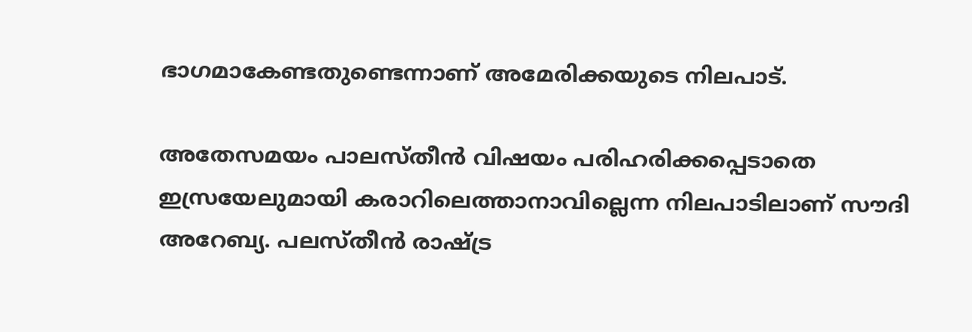ഭാഗമാകേണ്ടതുണ്ടെന്നാണ് അമേരിക്കയുടെ നിലപാട്.

അതേസമയം പാലസ്തീൻ വിഷയം പരിഹരിക്കപ്പെടാതെ ഇസ്രയേലുമായി കരാറിലെത്താനാവില്ലെന്ന നിലപാടിലാണ് സൗദി അറേബ്യ. പലസ്തീൻ രാഷ്ട്ര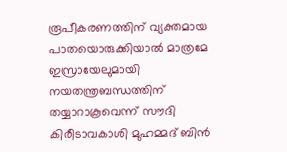രൂപീകരണത്തിന് വ്യക്തമായ പാതയൊരുക്കിയാൽ മാത്രമേ ഇസ്രായേലുമായി നയതന്ത്രബന്ധത്തിന് തയ്യാറാകൂവെന്ന് സൗദി കിരീടാവകാശി മുഹമ്മദ് ബിൻ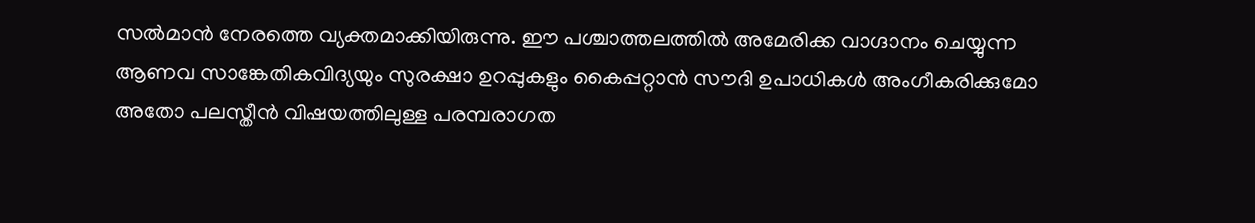സൽമാൻ നേരത്തെ വ്യക്തമാക്കിയിരുന്നു. ഈ പശ്ചാത്തലത്തിൽ അമേരിക്ക വാഗ്ദാനം ചെയ്യുന്ന ആണവ സാങ്കേതികവിദ്യയും സുരക്ഷാ ഉറപ്പുകളും കൈപ്പറ്റാൻ സൗദി ഉപാധികൾ അംഗീകരിക്കുമോ അതോ പലസ്തീൻ വിഷയത്തിലുള്ള പരമ്പരാഗത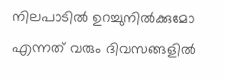നിലപാടിൽ ഉറച്ചുനിൽക്കുമോ എന്നത് വരും ദിവസങ്ങളിൽ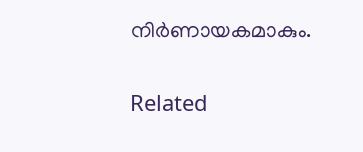നിർണായകമാകും.

Related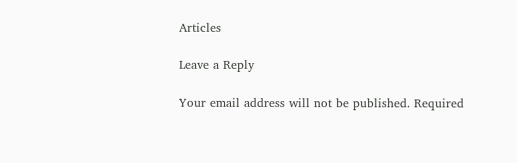Articles

Leave a Reply

Your email address will not be published. Required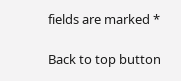fields are marked *

Back to top button